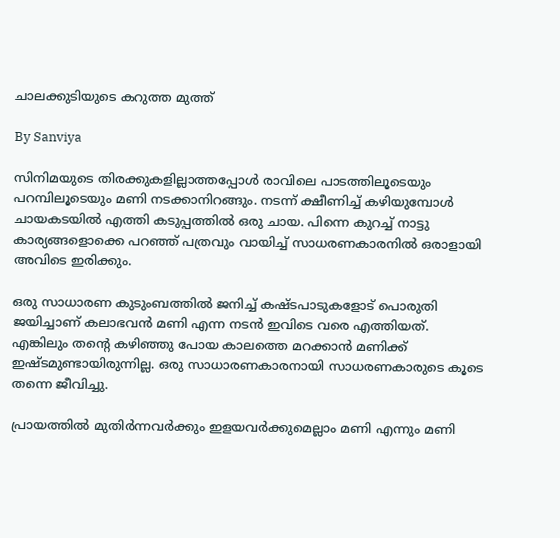ചാലക്കുടിയുടെ കറുത്ത മുത്ത്

By Sanviya

സിനിമയുടെ തിരക്കുകളില്ലാത്തപ്പോള്‍ രാവിലെ പാടത്തിലൂടെയും പറമ്പിലൂടെയും മണി നടക്കാനിറങ്ങും. നടന്ന് ക്ഷീണിച്ച് കഴിയുമ്പോള്‍ ചായകടയില്‍ എത്തി കടുപ്പത്തില്‍ ഒരു ചായ. പിന്നെ കുറച്ച് നാട്ടു കാര്യങ്ങളൊക്കെ പറഞ്ഞ് പത്രവും വായിച്ച് സാധരണകാരനില്‍ ഒരാളായി അവിടെ ഇരിക്കും.

ഒരു സാധാരണ കുടുംബത്തില്‍ ജനിച്ച് കഷ്ടപാടുകളോട് പൊരുതി ജയിച്ചാണ് കലാഭവന്‍ മണി എന്ന നടന്‍ ഇവിടെ വരെ എത്തിയത്. എങ്കിലും തന്റെ കഴിഞ്ഞു പോയ കാലത്തെ മറക്കാന്‍ മണിക്ക് ഇഷ്ടമുണ്ടായിരുന്നില്ല. ഒരു സാധാരണകാരനായി സാധരണകാരുടെ കൂടെ തന്നെ ജീവിച്ചു.

പ്രായത്തില്‍ മുതിര്‍ന്നവര്‍ക്കും ഇളയവര്‍ക്കുമെല്ലാം മണി എന്നും മണി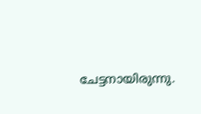ചേട്ടനായിരുന്നു.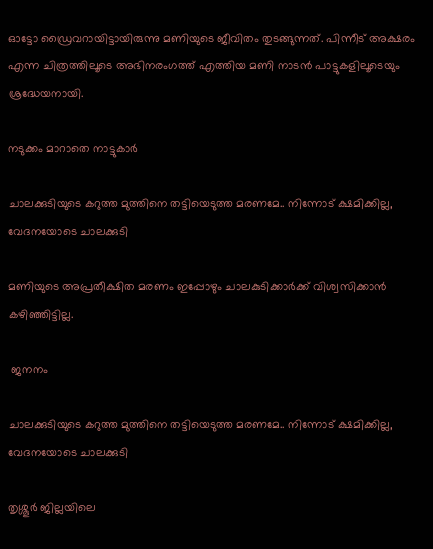ഓട്ടോ ഡ്രൈവറായിട്ടായിരുന്നു മണിയുടെ ജീവിതം തുടങ്ങുന്നത്. പിന്നീട് അക്ഷരം എന്ന ചിത്രത്തിലൂടെ അഭിനരംഗത്ത് എത്തിയ മണി നാടന്‍ പാട്ടുകളിലൂടെയും ശ്രദ്ധേയനായി.

നടുക്കം മാറാതെ നാട്ടുകാര്‍

ചാലക്കുടിയുടെ കറുത്ത മുത്തിനെ തട്ടിയെടുത്ത മരണമേ.. നിന്നോട് ക്ഷമിക്കില്ല, വേദനയോടെ ചാലക്കുടി

മണിയുടെ അപ്രതീക്ഷിത മരണം ഇപ്പോഴും ചാലകുടിക്കാര്‍ക്ക് വിശ്വസിക്കാന്‍ കഴിഞ്ഞിട്ടില്ല.

 ജനനം

ചാലക്കുടിയുടെ കറുത്ത മുത്തിനെ തട്ടിയെടുത്ത മരണമേ.. നിന്നോട് ക്ഷമിക്കില്ല, വേദനയോടെ ചാലക്കുടി

തൃശ്ശൂര്‍ ജില്ലയിലെ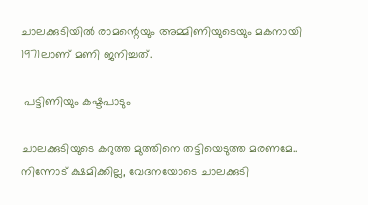ചാലക്കുടിയില്‍ രാമന്റെയും അമ്മിണിയുടെയും മകനായി 1971ലാണ് മണി ജനിച്ചത്.

 പട്ടിണിയും കഷ്ടപാടും

ചാലക്കുടിയുടെ കറുത്ത മുത്തിനെ തട്ടിയെടുത്ത മരണമേ.. നിന്നോട് ക്ഷമിക്കില്ല, വേദനയോടെ ചാലക്കുടി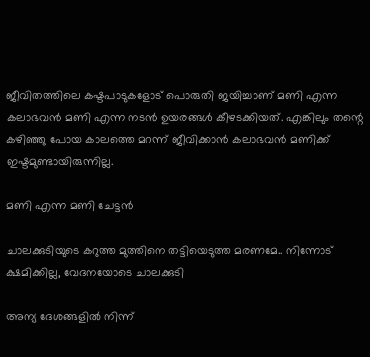ജീവിതത്തിലെ കഷ്ടപാടുകളോട് പൊരുതി ജയിച്ചാണ് മണി എന്ന കലാഭവന്‍ മണി എന്ന നടന്‍ ഉയരങ്ങള്‍ കീഴടക്കിയത്. എങ്കിലും തന്റെ കഴിഞ്ഞു പോയ കാലത്തെ മറന്ന് ജീവിക്കാന്‍ കലാഭവന്‍ മണിക്ക് ഇഷ്ടമുണ്ടായിരുന്നില്ല.

മണി എന്ന മണി ചേട്ടന്‍

ചാലക്കുടിയുടെ കറുത്ത മുത്തിനെ തട്ടിയെടുത്ത മരണമേ.. നിന്നോട് ക്ഷമിക്കില്ല, വേദനയോടെ ചാലക്കുടി

അന്യ ദേശങ്ങളില്‍ നിന്ന്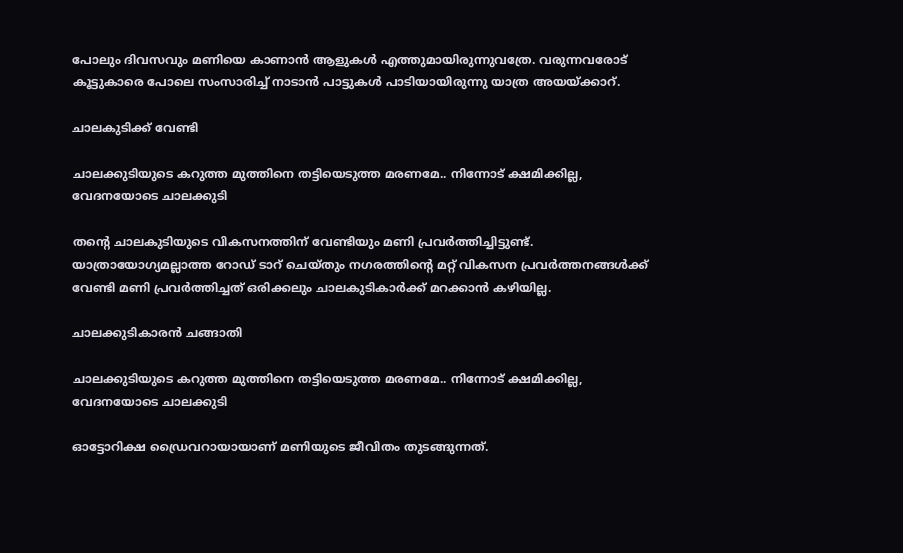പോലും ദിവസവും മണിയെ കാണാന്‍ ആളുകള്‍ എത്തുമായിരുന്നുവത്രേ. വരുന്നവരോട് കൂട്ടുകാരെ പോലെ സംസാരിച്ച് നാടാന്‍ പാട്ടുകള്‍ പാടിയായിരുന്നു യാത്ര അയയ്ക്കാറ്.

ചാലകുടിക്ക് വേണ്ടി

ചാലക്കുടിയുടെ കറുത്ത മുത്തിനെ തട്ടിയെടുത്ത മരണമേ.. നിന്നോട് ക്ഷമിക്കില്ല, വേദനയോടെ ചാലക്കുടി

തന്റെ ചാലകുടിയുടെ വികസനത്തിന് വേണ്ടിയും മണി പ്രവര്‍ത്തിച്ചിട്ടുണ്ട്. യാത്രായോഗ്യമല്ലാത്ത റോഡ് ടാറ് ചെയ്തും നഗരത്തിന്റെ മറ്റ് വികസന പ്രവര്‍ത്തനങ്ങള്‍ക്ക് വേണ്ടി മണി പ്രവര്‍ത്തിച്ചത് ഒരിക്കലും ചാലകുടികാര്‍ക്ക് മറക്കാന്‍ കഴിയില്ല.

ചാലക്കുടികാരന്‍ ചങ്ങാതി

ചാലക്കുടിയുടെ കറുത്ത മുത്തിനെ തട്ടിയെടുത്ത മരണമേ.. നിന്നോട് ക്ഷമിക്കില്ല, വേദനയോടെ ചാലക്കുടി

ഓട്ടോറിക്ഷ ഡ്രൈവറായായാണ് മണിയുടെ ജീവിതം തുടങ്ങുന്നത്.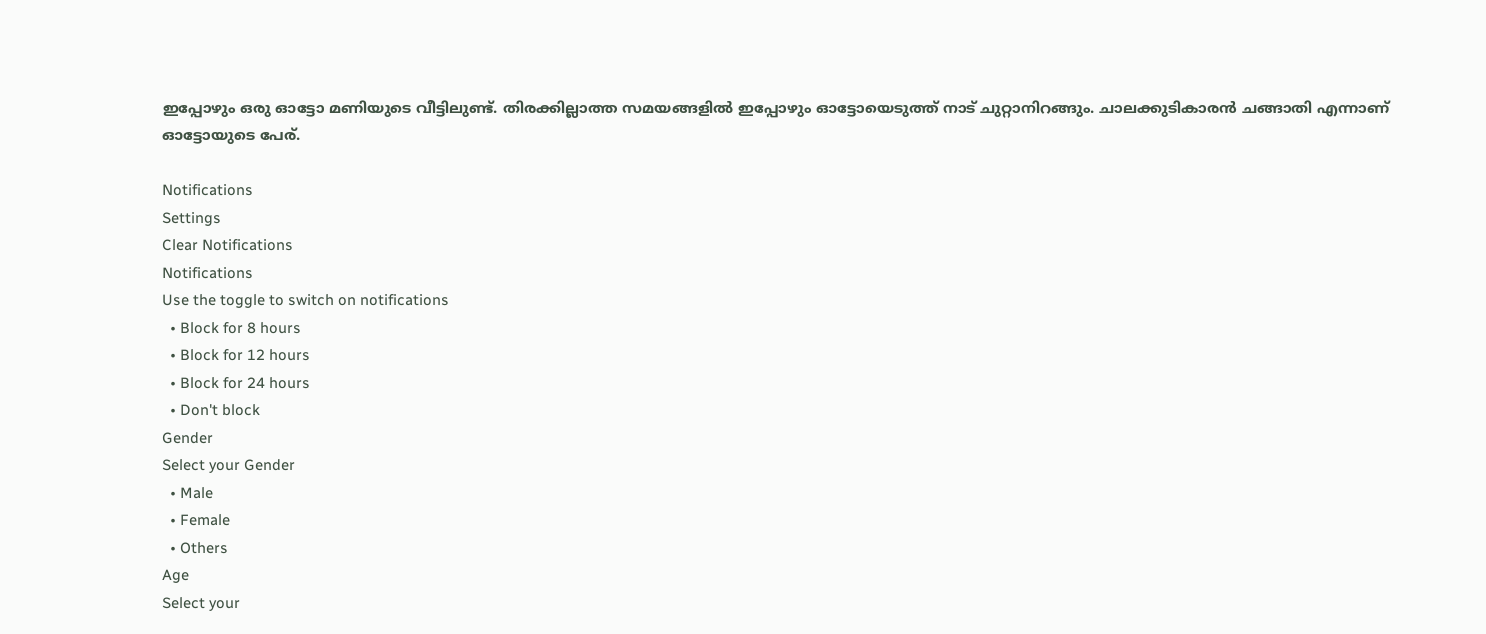ഇപ്പോഴും ഒരു ഓട്ടോ മണിയുടെ വീട്ടിലുണ്ട്. തിരക്കില്ലാത്ത സമയങ്ങളില്‍ ഇപ്പോഴും ഓട്ടോയെടുത്ത് നാട് ചുറ്റാനിറങ്ങും. ചാലക്കുടികാരന്‍ ചങ്ങാതി എന്നാണ് ഓട്ടോയുടെ പേര്.

Notifications
Settings
Clear Notifications
Notifications
Use the toggle to switch on notifications
  • Block for 8 hours
  • Block for 12 hours
  • Block for 24 hours
  • Don't block
Gender
Select your Gender
  • Male
  • Female
  • Others
Age
Select your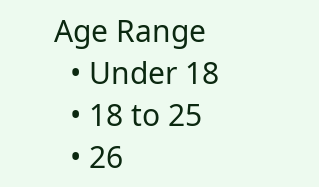Age Range
  • Under 18
  • 18 to 25
  • 26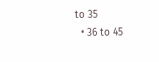to 35
  • 36 to 45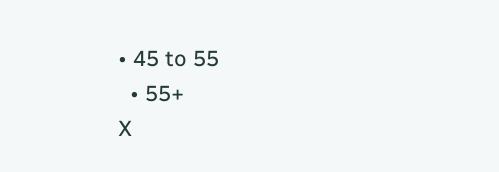• 45 to 55
  • 55+
X